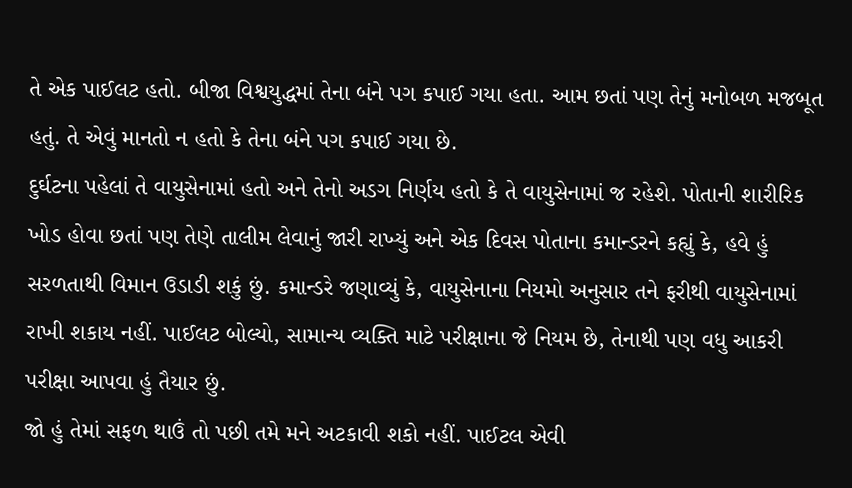તે એક પાઈલટ હતો. બીજા વિશ્વયુદ્ધમાં તેના બંને પગ કપાઈ ગયા હતા. આમ છતાં પણ તેનું મનોબળ મજબૂત હતું. તે એવું માનતો ન હતો કે તેના બંને પગ કપાઈ ગયા છે.
દુર્ઘટના પહેલાં તે વાયુસેનામાં હતો અને તેનો અડગ નિર્ણય હતો કે તે વાયુસેનામાં જ રહેશે. પોતાની શારીરિક ખોડ હોવા છતાં પણ તેણે તાલીમ લેવાનું જારી રાખ્યું અને એક દિવસ પોતાના કમાન્ડરને કહ્યું કે, હવે હું સરળતાથી વિમાન ઉડાડી શકું છું. કમાન્ડરે જણાવ્યું કે, વાયુસેનાના નિયમો અનુસાર તને ફરીથી વાયુસેનામાં રાખી શકાય નહીં. પાઈલટ બોલ્યો, સામાન્ય વ્યક્તિ માટે પરીક્ષાના જે નિયમ છે, તેનાથી પણ વધુ આકરી પરીક્ષા આપવા હું તૈયાર છું.
જો હું તેમાં સફળ થાઉં તો પછી તમે મને અટકાવી શકો નહીં. પાઈટલ એવી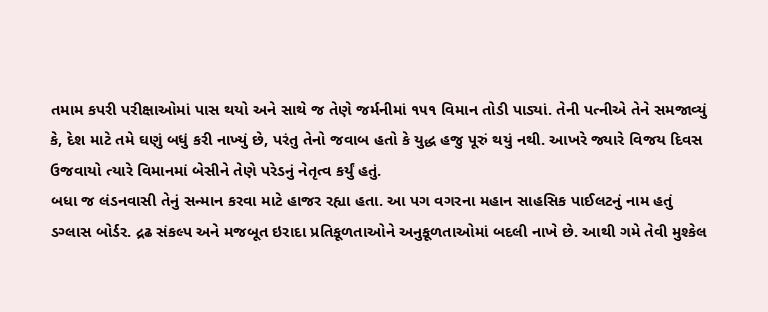તમામ કપરી પરીક્ષાઓમાં પાસ થયો અને સાથે જ તેણે જર્મનીમાં ૧૫૧ વિમાન તોડી પાડ્યાં. તેની પત્નીએ તેને સમજાવ્યું કે, દેશ માટે તમે ઘણું બધું કરી નાખ્યું છે, પરંતુ તેનો જવાબ હતો કે યુદ્ધ હજુ પૂરું થયું નથી. આખરે જ્યારે વિજય દિવસ ઉજવાયો ત્યારે વિમાનમાં બેસીને તેણે પરેડનું નેતૃત્વ કર્યું હતું.
બધા જ લંડનવાસી તેનું સન્માન કરવા માટે હાજર રહ્યા હતા. આ પગ વગરના મહાન સાહસિક પાઈલટનું નામ હતું ડગ્લાસ બોર્ડર. દ્રઢ સંકલ્પ અને મજબૂત ઇરાદા પ્રતિકૂળતાઓને અનુકૂળતાઓમાં બદલી નાખે છે. આથી ગમે તેવી મુશ્કેલ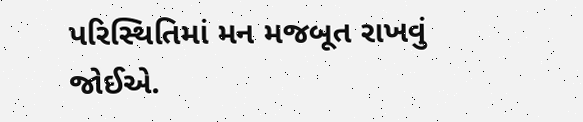પરિસ્થિતિમાં મન મજબૂત રાખવું જોઈએ.